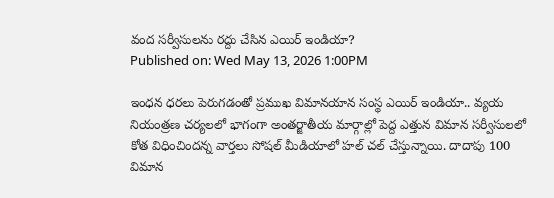వంద సర్వీసులను రద్దు చేసిన ఎయిర్ ఇండియా?
Published on: Wed May 13, 2026 1:00PM

ఇంధన ధరలు పెరుగడంతో ప్రముఖ విమానయాన సంస్థ ఎయిర్ ఇండియా.. వ్యయ నియంత్రణ చర్యలలో భాగంగా అంతర్జాతీయ మార్గాల్లో పెద్ద ఎత్తున విమాన సర్వీసులలో కోత విధించిందన్న వార్తలు సోషల్ మీడియాలో హల్ చల్ చేస్తున్నాయి. దాదాపు 100 విమాన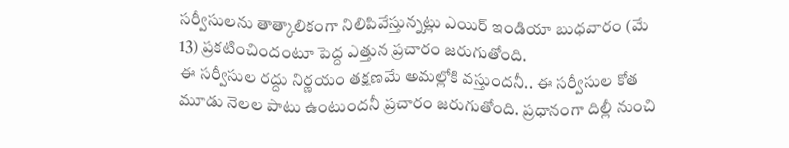సర్వీసులను తాత్కాలికంగా నిలిపివేస్తున్నట్లు ఎయిర్ ఇండియా బుధవారం (మే 13) ప్రకటించిందంటూ పెద్ద ఎత్తున ప్రచారం జరుగుతోంది.
ఈ సర్వీసుల రద్దు నిర్ణయం తక్షణమే అమల్లోకి వస్తుందనీ.. ఈ సర్వీసుల కోత మూడు నెలల పాటు ఉంటుందనీ ప్రచారం జరుగుతోంది. ప్రధానంగా దిల్లీ నుంచి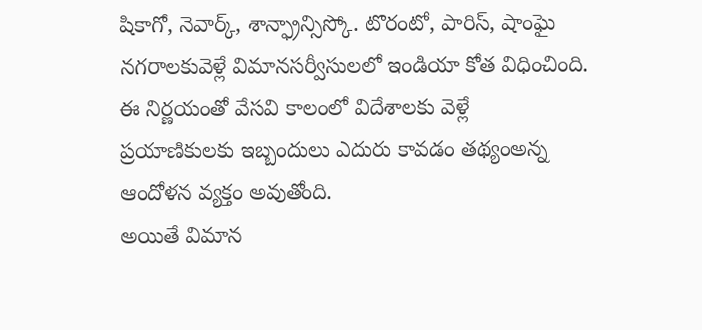షికాగో, నెవార్క్, శాన్ఫ్రాన్సిస్కో. టొరంటో, పారిస్, షాంఘై నగరాలకువెళ్లే విమానసర్వీసులలో ఇండియా కోత విధించింది. ఈ నిర్ణయంతో వేసవి కాలంలో విదేశాలకు వెళ్లే ప్రయాణికులకు ఇబ్బందులు ఎదురు కావడం తథ్యంఅన్న ఆందోళన వ్యక్తం అవుతోంది.
అయితే విమాన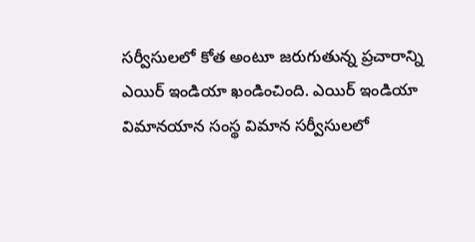సర్వీసులలో కోత అంటూ జరుగుతున్న ప్రచారాన్ని ఎయిర్ ఇండియా ఖండించింది. ఎయిర్ ఇండియా విమానయాన సంస్థ విమాన సర్వీసులలో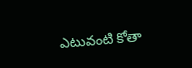ఎటువంటి కోతా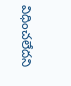విధించలేదని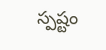స్పష్టం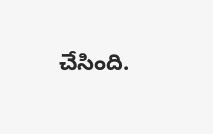చేసింది.